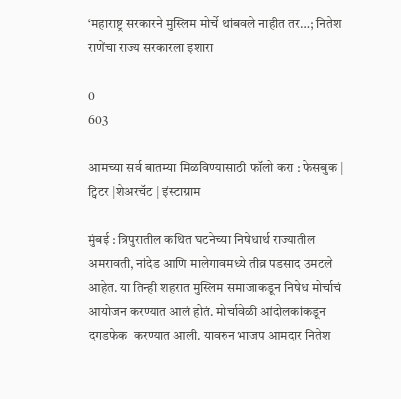‘महाराष्ट्र सरकारने मुस्लिम मोर्चे थांबवले नाहीत तर…; नितेश राणेंचा राज्य सरकारला इशारा

0
603

आमच्या सर्व बातम्या मिळविण्यासाठी फॉलो करा : फेसबुक | ट्विटर |शेअरचॅट | इंस्टाग्राम

मुंबई : त्रिपुरातील कथित घटनेच्या निषेधार्थ राज्यातील अमरावती, नांदेड आणि मालेगावमध्ये तीव्र पडसाद उमटले आहेत. या तिन्ही शहरात मुस्लिम समाजाकडून निषेध मोर्चाचं आयोजन करण्यात आलं होतं. मोर्चावेळी आंदोलकांकडून दगडफेक  करण्यात आली. यावरुन भाजप आमदार नितेश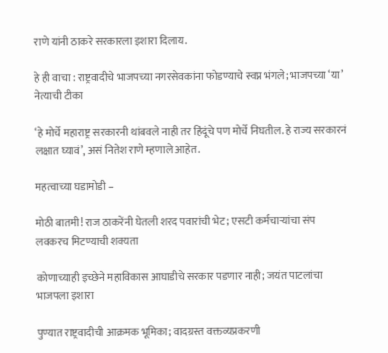राणे यांनी ठाकरे सरकारला इशारा दिलाय.

हे ही वाचा : राष्ट्रवादीचे भाजपच्या नगरसेवकांना फोडण्याचे स्वप्न भंगले; भाजपच्या ‘या’ नेत्याची टीका

‘हे मोर्चे महाराष्ट्र सरकारनी थांबवले नाही तर हिंदूंचे पण मोर्चे निघतील. हे राज्य सरकारनं लक्षात घ्यावं’, असं नितेश राणे म्हणाले आहेत.

महत्वाच्या घडामोडी –

मोठी बातमी! राज ठाकरेंनी घेतली शरद पवारांची भेट; एसटी कर्मचाऱ्यांचा संप लवकरच मिटण्याची शक्यता

कोणाच्याही इच्छेने महाविकास आघाडीचे सरकार पडणार नाही; जयंत पाटलांचा भाजपला इशारा

पुण्यात राष्ट्रवादीची आक्रमक भूमिका; वादग्रस्त वक्तव्यप्रकरणी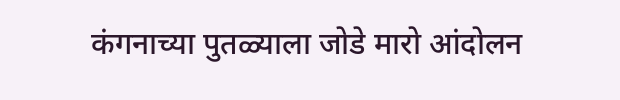कंगनाच्या पुतळ्याला जोडे मारो आंदोलन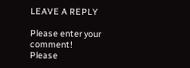LEAVE A REPLY

Please enter your comment!
Please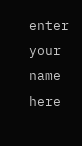enter your name here